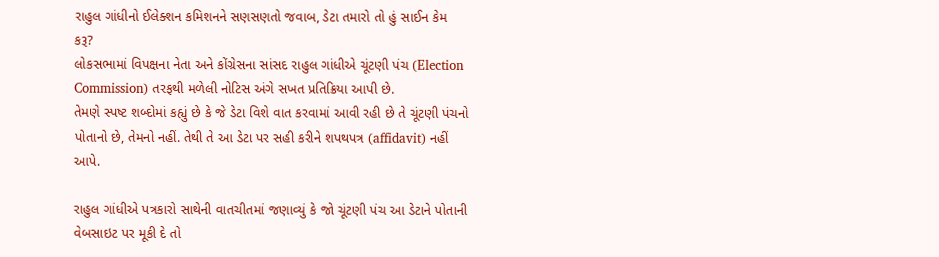રાહુલ ગાંધીનો ઈલેક્શન કમિશનને સણસણતો જવાબ, ડેટા તમારો તો હું સાઈન કેમ કરૂ?
લોકસભામાં વિપક્ષના નેતા અને કોંગ્રેસના સાંસદ રાહુલ ગાંધીએ ચૂંટણી પંચ (Election Commission) તરફથી મળેલી નોટિસ અંગે સખત પ્રતિક્રિયા આપી છે.
તેમણે સ્પષ્ટ શબ્દોમાં કહ્યું છે કે જે ડેટા વિશે વાત કરવામાં આવી રહી છે તે ચૂંટણી પંચનો પોતાનો છે, તેમનો નહીં. તેથી તે આ ડેટા પર સહી કરીને શપથપત્ર (affidavit) નહીં આપે.

રાહુલ ગાંધીએ પત્રકારો સાથેની વાતચીતમાં જણાવ્યું કે જો ચૂંટણી પંચ આ ડેટાને પોતાની વેબસાઇટ પર મૂકી દે તો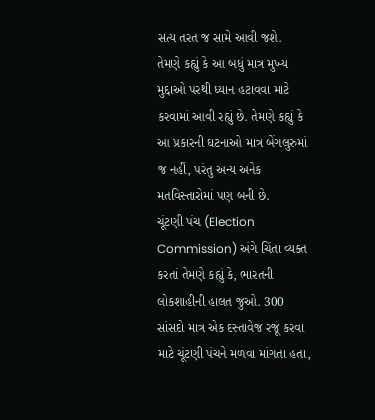સત્ય તરત જ સામે આવી જશે.
તેમણે કહ્યું કે આ બધું માત્ર મુખ્ય મુદ્દાઓ પરથી ધ્યાન હટાવવા માટે કરવામાં આવી રહ્યું છે. તેમણે કહ્યું કે આ પ્રકારની ઘટનાઓ માત્ર બેંગલુરુમાં જ નહીં, પરંતુ અન્ય અનેક મતવિસ્તારોમાં પણ બની છે.
ચૂંટણી પંચ (Election Commission) અંગે ચિંતા વ્યક્ત કરતાં તેમણે કહ્યું કે, ભારતની લોકશાહીની હાલત જુઓ. 300 સાંસદો માત્ર એક દસ્તાવેજ રજૂ કરવા માટે ચૂંટણી પંચને મળવા માંગતા હતા,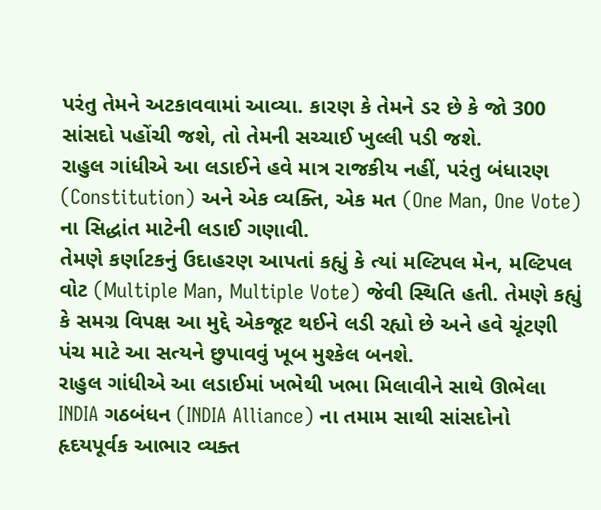પરંતુ તેમને અટકાવવામાં આવ્યા. કારણ કે તેમને ડર છે કે જો 300 સાંસદો પહોંચી જશે, તો તેમની સચ્ચાઈ ખુલ્લી પડી જશે.
રાહુલ ગાંધીએ આ લડાઈને હવે માત્ર રાજકીય નહીં, પરંતુ બંધારણ (Constitution) અને એક વ્યક્તિ, એક મત (One Man, One Vote) ના સિદ્ધાંત માટેની લડાઈ ગણાવી.
તેમણે કર્ણાટકનું ઉદાહરણ આપતાં કહ્યું કે ત્યાં મલ્ટિપલ મેન, મલ્ટિપલ વોટ (Multiple Man, Multiple Vote) જેવી સ્થિતિ હતી. તેમણે કહ્યું કે સમગ્ર વિપક્ષ આ મુદ્દે એકજૂટ થઈને લડી રહ્યો છે અને હવે ચૂંટણી પંચ માટે આ સત્યને છુપાવવું ખૂબ મુશ્કેલ બનશે.
રાહુલ ગાંધીએ આ લડાઈમાં ખભેથી ખભા મિલાવીને સાથે ઊભેલા INDIA ગઠબંધન (INDIA Alliance) ના તમામ સાથી સાંસદોનો હૃદયપૂર્વક આભાર વ્યક્ત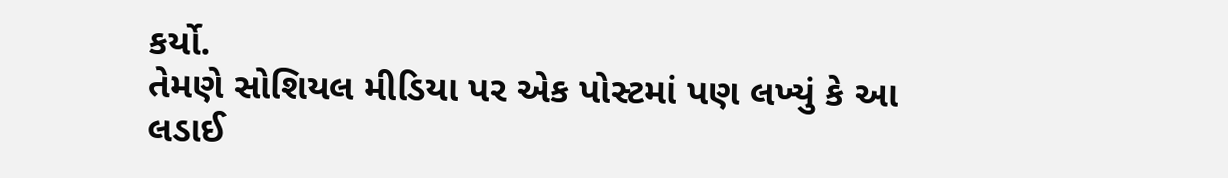કર્યો.
તેમણે સોશિયલ મીડિયા પર એક પોસ્ટમાં પણ લખ્યું કે આ લડાઈ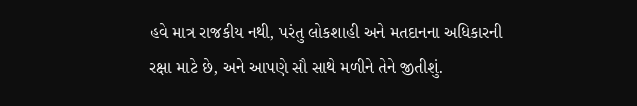હવે માત્ર રાજકીય નથી, પરંતુ લોકશાહી અને મતદાનના અધિકારની રક્ષા માટે છે, અને આપણે સૌ સાથે મળીને તેને જીતીશું.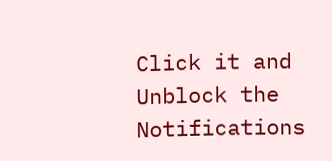Click it and Unblock the Notifications